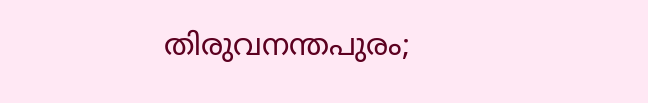തിരുവനന്തപുരം;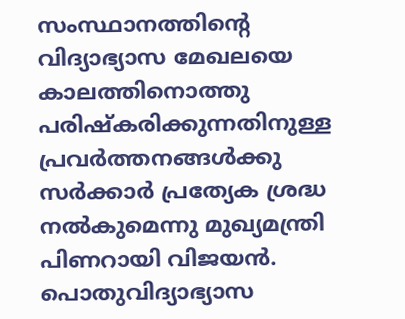സംസ്ഥാനത്തിന്റെ വിദ്യാഭ്യാസ മേഖലയെ കാലത്തിനൊത്തു പരിഷ്കരിക്കുന്നതിനുള്ള പ്രവർത്തനങ്ങൾക്കു സർക്കാർ പ്രത്യേക ശ്രദ്ധ നൽകുമെന്നു മുഖ്യമന്ത്രി പിണറായി വിജയൻ. പൊതുവിദ്യാഭ്യാസ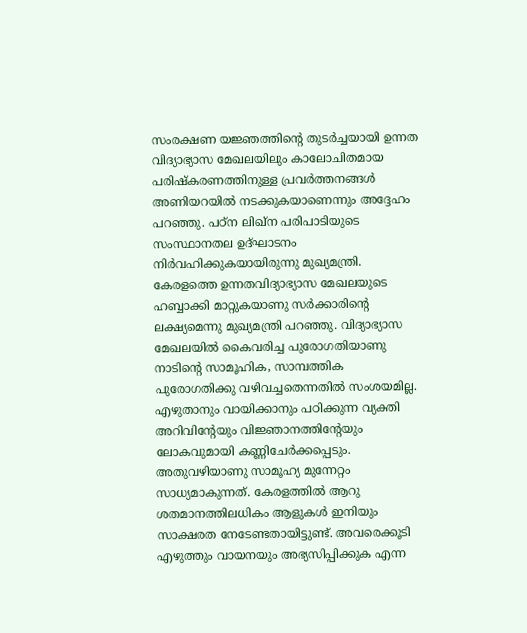സംരക്ഷണ യജ്ഞത്തിന്റെ തുടർച്ചയായി ഉന്നത വിദ്യാഭ്യാസ മേഖലയിലും കാലോചിതമായ പരിഷ്കരണത്തിനുള്ള പ്രവർത്തനങ്ങൾ അണിയറയിൽ നടക്കുകയാണെന്നും അദ്ദേഹം പറഞ്ഞു. പഠ്ന ലിഖ്ന പരിപാടിയുടെ സംസ്ഥാനതല ഉദ്ഘാടനം നിർവഹിക്കുകയായിരുന്നു മുഖ്യമന്ത്രി.
കേരളത്തെ ഉന്നതവിദ്യാഭ്യാസ മേഖലയുടെ ഹബ്ബാക്കി മാറ്റുകയാണു സർക്കാരിന്റെ ലക്ഷ്യമെന്നു മുഖ്യമന്ത്രി പറഞ്ഞു. വിദ്യാഭ്യാസ മേഖലയിൽ കൈവരിച്ച പുരോഗതിയാണു നാടിന്റെ സാമൂഹിക, സാമ്പത്തിക പുരോഗതിക്കു വഴിവച്ചതെന്നതിൽ സംശയമില്ല. എഴുതാനും വായിക്കാനും പഠിക്കുന്ന വ്യക്തി അറിവിന്റേയും വിജ്ഞാനത്തിന്റേയും ലോകവുമായി കണ്ണിചേർക്കപ്പെടും. അതുവഴിയാണു സാമൂഹ്യ മുന്നേറ്റം സാധ്യമാകുന്നത്. കേരളത്തിൽ ആറു ശതമാനത്തിലധികം ആളുകൾ ഇനിയും സാക്ഷരത നേടേണ്ടതായിട്ടുണ്ട്. അവരെക്കൂടി എഴുത്തും വായനയും അഭ്യസിപ്പിക്കുക എന്ന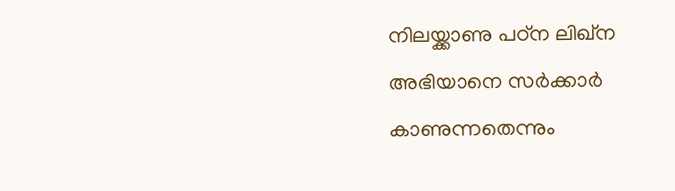നിലയ്ക്കാണു പഠ്ന ലിഖ്ന അഭിയാനെ സർക്കാർ കാണുന്നതെന്നും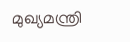മുഖ്യമന്ത്രി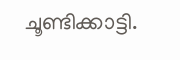ചൂണ്ടിക്കാട്ടി.